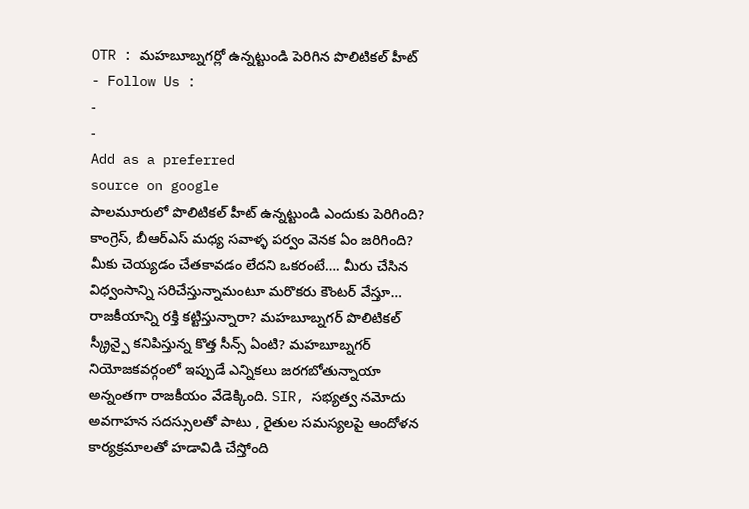OTR : మహబూబ్నగర్లో ఉన్నట్టుండి పెరిగిన పొలిటికల్ హీట్
- Follow Us :
-
-
Add as a preferred
source on google
పాలమూరులో పొలిటికల్ హీట్ ఉన్నట్టుండి ఎందుకు పెరిగింది? కాంగ్రెస్, బీఆర్ఎస్ మధ్య సవాళ్ళ పర్వం వెనక ఏం జరిగింది? మీకు చెయ్యడం చేతకావడం లేదని ఒకరంటే…. మీరు చేసిన విధ్వంసాన్ని సరిచేస్తున్నామంటూ మరొకరు కౌంటర్ వేస్తూ… రాజకీయాన్ని రక్తి కట్టిస్తున్నారా? మహబూబ్నగర్ పొలిటికల్ స్క్రీన్పై కనిపిస్తున్న కొత్త సీన్స్ ఏంటి? మహబూబ్నగర్ నియోజకవర్గంలో ఇప్పుడే ఎన్నికలు జరగబోతున్నాయా అన్నంతగా రాజకీయం వేడెక్కింది. SIR, సభ్యత్వ నమోదు అవగాహన సదస్సులతో పాటు , రైతుల సమస్యలపై ఆందోళన కార్యక్రమాలతో హడావిడి చేస్తోంది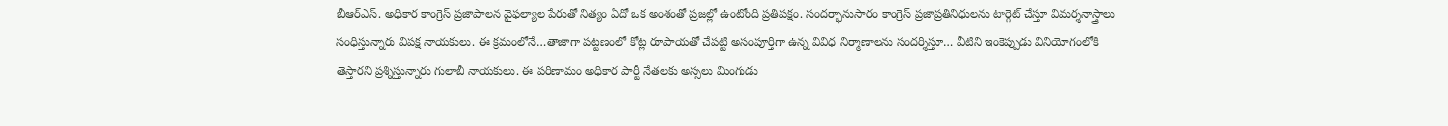బీఆర్ఎస్. అధికార కాంగ్రెస్ ప్రజాపాలన వైఫల్యాల పేరుతో నిత్యం ఏదో ఒక అంశంతో ప్రజల్లో ఉంటోంది ప్రతిపక్షం. సందర్భానుసారం కాంగ్రెస్ ప్రజాప్రతినిధులను టార్గెట్ చేస్తూ విమర్శనాస్త్రాలు సంధిస్తున్నారు విపక్ష నాయకులు. ఈ క్రమంలోనే…తాజాగా పట్టణంలో కోట్ల రూపాయతో చేపట్టి అసంపూర్తిగా ఉన్న వివిధ నిర్మాణాలను సందర్శిస్తూ… వీటిని ఇంకెప్పుడు వినియోగంలోకి తెస్తారని ప్రశ్నిస్తున్నారు గులాబీ నాయకులు. ఈ పరిణామం అధికార పార్టీ నేతలకు అస్సలు మింగుడు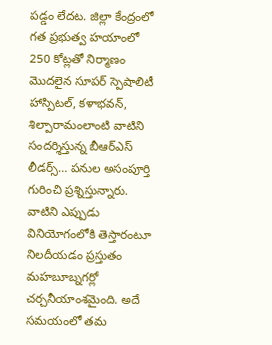పడ్డం లేదట. జిల్లా కేంద్రంలో గత ప్రభుత్వ హయాంలో 250 కోట్లతో నిర్మాణం మొదలైన సూపర్ స్పెషాలిటీ హాస్పిటల్, కళాభవన్, శిల్పారామంలాంటి వాటిని సందర్శిస్తున్న బీఆర్ఎస్ లీడర్స్… పనుల అసంపూర్తి గురించి ప్రశ్నిస్తున్నారు. వాటిని ఎప్పుడు వినియోగంలోకి తెస్తారంటూ నిలదీయడం ప్రస్తుతం మహబూబ్నగర్లో చర్చనీయాంశమైంది. అదే సమయంలో తమ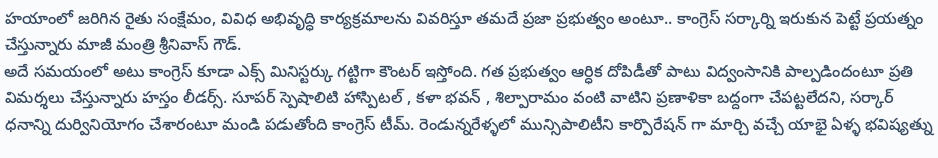హయాంలో జరిగిన రైతు సంక్షేమం, వివిధ అభివృద్ధి కార్యక్రమాలను వివరిస్తూ తమదే ప్రజా ప్రభుత్వం అంటూ.. కాంగ్రెస్ సర్కార్ని ఇరుకున పెట్టే ప్రయత్నం చేస్తున్నారు మాజీ మంత్రి శ్రీనివాస్ గౌడ్.
అదే సమయంలో అటు కాంగ్రెస్ కూడా ఎక్స్ మినిస్టర్కు గట్టిగా కౌంటర్ ఇస్తోంది. గత ప్రభుత్వం ఆర్ధిక దోపిడీతో పాటు విద్వంసానికి పాల్పడిందంటూ ప్రతి విమర్శలు చేస్తున్నారు హస్తం లీడర్స్. సూపర్ స్పెషాలిటి హాస్పిటల్ , కళా భవన్ , శిల్పారామం వంటి వాటిని ప్రణాళికా బద్దంగా చేపట్టలేదని, సర్కార్ ధనాన్ని దుర్వినియోగం చేశారంటూ మండి పడుతోంది కాంగ్రెస్ టీమ్. రెండున్నరేళ్ళలో మున్సిపాలిటీని కార్పొరేషన్ గా మార్చి వచ్చే యాభై ఏళ్ళ భవిష్యత్ను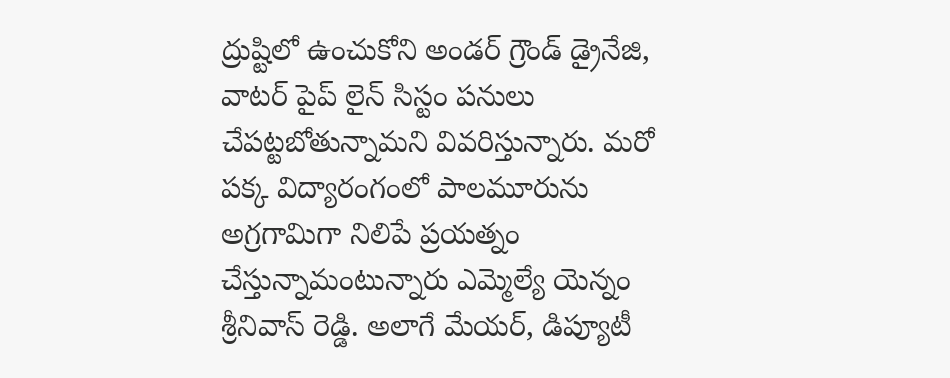ద్రుష్టిలో ఉంచుకోని అండర్ గ్రౌండ్ డ్రైనేజి, వాటర్ పైప్ లైన్ సిస్టం పనులు చేపట్టబోతున్నామని వివరిస్తున్నారు. మరో పక్క విద్యారంగంలో పాలమూరును అగ్రగామిగా నిలిపే ప్రయత్నం చేస్తున్నామంటున్నారు ఎమ్మెల్యే యెన్నం శ్రీనివాస్ రెడ్డి. అలాగే మేయర్, డిప్యూటీ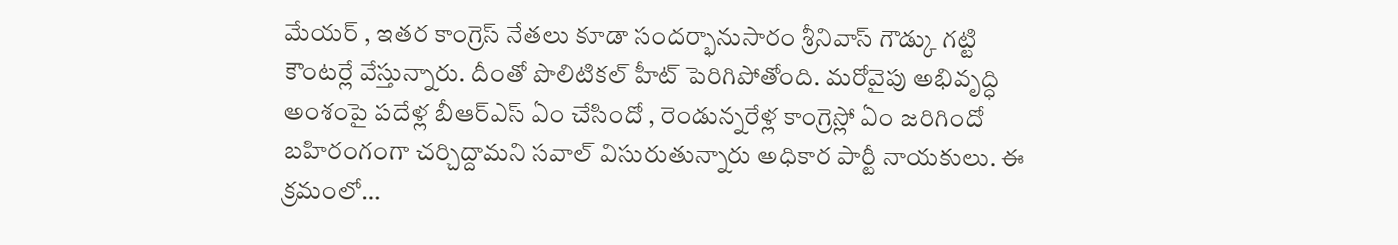మేయర్ , ఇతర కాంగ్రెస్ నేతలు కూడా సందర్భానుసారం శ్రీనివాస్ గౌడ్కు గట్టి కౌంటర్లే వేస్తున్నారు. దీంతో పొలిటికల్ హీట్ పెరిగిపోతోంది. మరోవైపు అభివృద్ధి అంశంపై పదేళ్ల బీఆర్ఎస్ ఏం చేసిందో , రెండున్నరేళ్ల కాంగ్రెస్లో ఏం జరిగిందో బహిరంగంగా చర్చిద్దామని సవాల్ విసురుతున్నారు అధికార పార్టీ నాయకులు. ఈ క్రమంలో…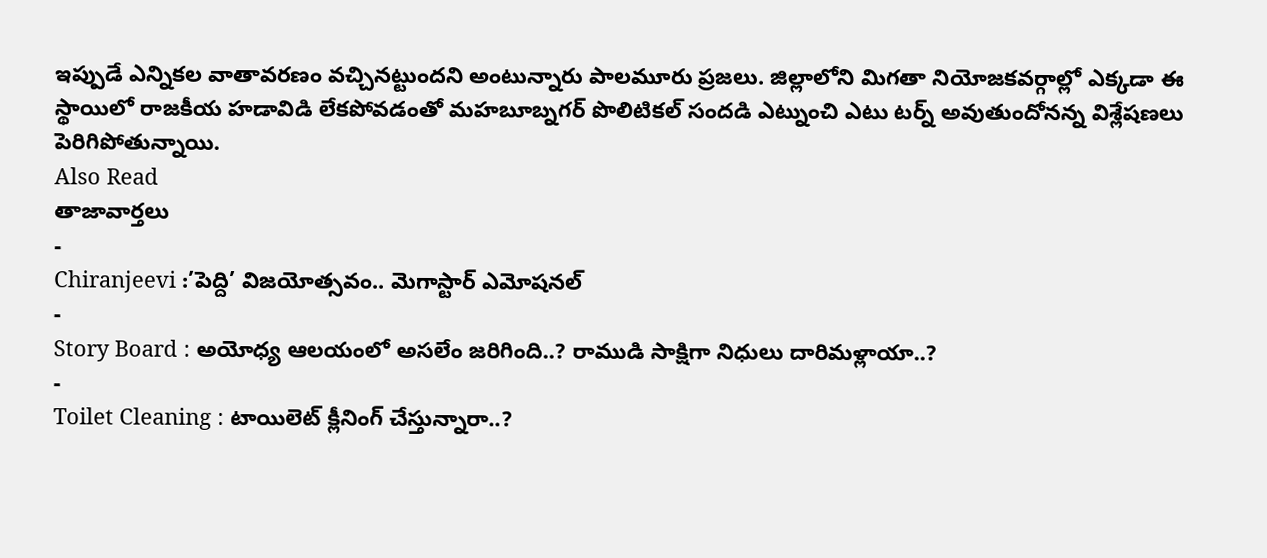ఇప్పుడే ఎన్నికల వాతావరణం వచ్చినట్టుందని అంటున్నారు పాలమూరు ప్రజలు. జిల్లాలోని మిగతా నియోజకవర్గాల్లో ఎక్కడా ఈ స్థాయిలో రాజకీయ హడావిడి లేకపోవడంతో మహబూబ్నగర్ పొలిటికల్ సందడి ఎట్నుంచి ఎటు టర్న్ అవుతుందోనన్న విశ్లేషణలు పెరిగిపోతున్నాయి.
Also Read
తాజావార్తలు
-
Chiranjeevi :’పెద్ది’ విజయోత్సవం.. మెగాస్టార్ ఎమోషనల్
-
Story Board : అయోధ్య ఆలయంలో అసలేం జరిగింది..? రాముడి సాక్షిగా నిధులు దారిమళ్లాయా..?
-
Toilet Cleaning : టాయిలెట్ క్లీనింగ్ చేస్తున్నారా..?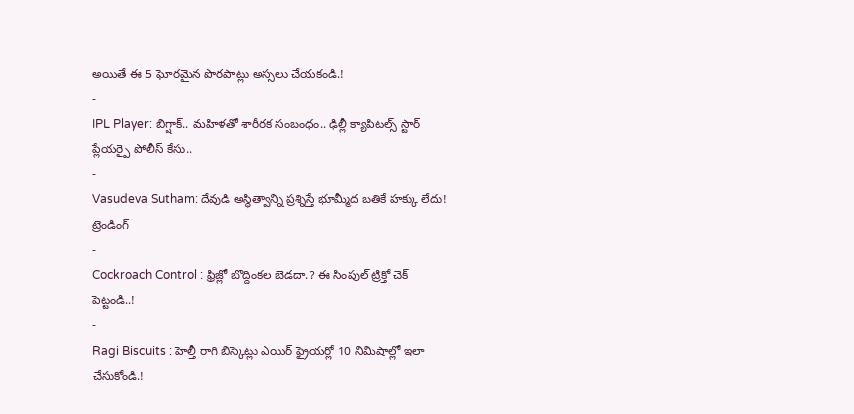అయితే ఈ 5 ఘోరమైన పొరపాట్లు అస్సలు చేయకండి.!
-
IPL Player: బిగ్షాక్.. మహిళతో శారీరక సంబంధం.. ఢిల్లీ క్యాపిటల్స్ స్టార్ ప్లేయర్పై పోలీస్ కేసు..
-
Vasudeva Sutham: దేవుడి అస్థిత్వాన్ని ప్రశ్నిస్తే భూమ్మీద బతికే హక్కు లేదు!
ట్రెండింగ్
-
Cockroach Control : ఫ్రిజ్లో బొద్దింకల బెడదా.? ఈ సింపుల్ ట్రిక్తో చెక్ పెట్టండి..!
-
Ragi Biscuits : హెల్తీ రాగి బిస్కెట్లు ఎయిర్ ఫ్రైయర్లో 10 నిమిషాల్లో ఇలా చేసుకోండి.!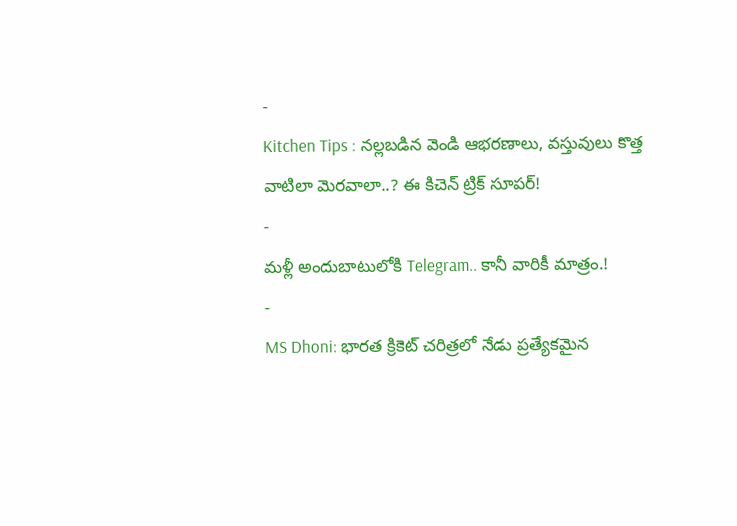-
Kitchen Tips : నల్లబడిన వెండి ఆభరణాలు, వస్తువులు కొత్త వాటిలా మెరవాలా..? ఈ కిచెన్ ట్రిక్ సూపర్!
-
మళ్లీ అందుబాటులోకి Telegram.. కానీ వారికీ మాత్రం.!
-
MS Dhoni: భారత క్రికెట్ చరిత్రలో నేడు ప్రత్యేకమైన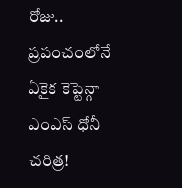రోజు.. ప్రపంచంలోనే ఏకైక కెప్టెన్గా ఎంఎస్ ధోనీ చరిత్ర!